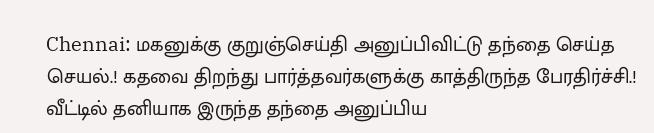Chennai: மகனுக்கு குறுஞ்செய்தி அனுப்பிவிட்டு தந்தை செய்த செயல்.! கதவை திறந்து பார்த்தவர்களுக்கு காத்திருந்த பேரதிர்ச்சி.!
வீட்டில் தனியாக இருந்த தந்தை அனுப்பிய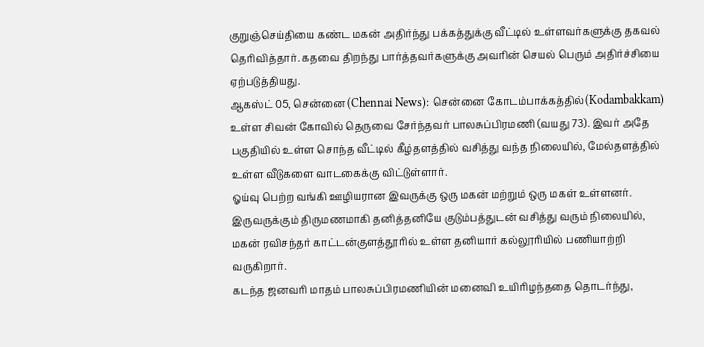குறுஞ்செய்தியை கண்ட மகன் அதிர்ந்து பக்கத்துக்கு வீட்டில் உள்ளவர்களுக்கு தகவல் தெரிவித்தார். கதவை திறந்து பார்த்தவர்களுக்கு அவரின் செயல் பெரும் அதிர்ச்சியை ஏற்படுத்தியது.
ஆகஸ்ட் 05, சென்னை (Chennai News): சென்னை கோடம்பாக்கத்தில்(Kodambakkam) உள்ள சிவன் கோவில் தெருவை சேர்ந்தவர் பாலசுப்பிரமணி (வயது 73). இவர் அதே பகுதியில் உள்ள சொந்த வீட்டில் கீழ்தளத்தில் வசித்து வந்த நிலையில், மேல்தளத்தில் உள்ள வீடுகளை வாடகைக்கு விட்டுள்ளார்.
ஓய்வு பெற்ற வங்கி ஊழியரான இவருக்கு ஒரு மகன் மற்றும் ஒரு மகள் உள்ளனர். இருவருக்கும் திருமணமாகி தனித்தனியே குடும்பத்துடன் வசித்து வரும் நிலையில், மகன் ரவிசந்தர் காட்டன்குளத்தூரில் உள்ள தனியார் கல்லூரியில் பணியாற்றி வருகிறார்.
கடந்த ஜனவரி மாதம் பாலசுப்பிரமணியின் மனைவி உயிரிழந்ததை தொடர்ந்து,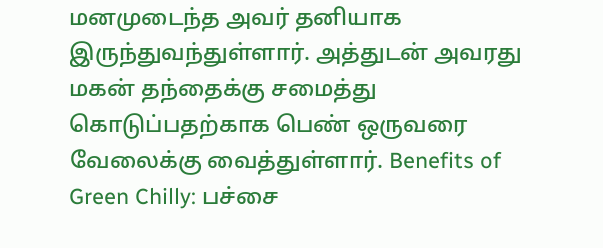மனமுடைந்த அவர் தனியாக இருந்துவந்துள்ளார். அத்துடன் அவரது மகன் தந்தைக்கு சமைத்து கொடுப்பதற்காக பெண் ஒருவரை வேலைக்கு வைத்துள்ளார். Benefits of Green Chilly: பச்சை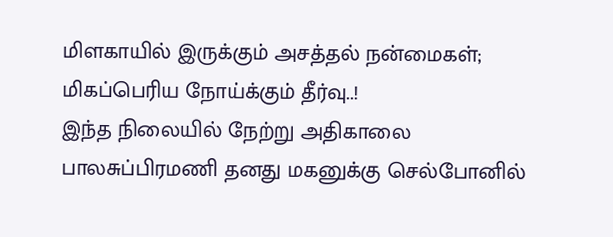மிளகாயில் இருக்கும் அசத்தல் நன்மைகள்; மிகப்பெரிய நோய்க்கும் தீர்வு..!
இந்த நிலையில் நேற்று அதிகாலை பாலசுப்பிரமணி தனது மகனுக்கு செல்போனில்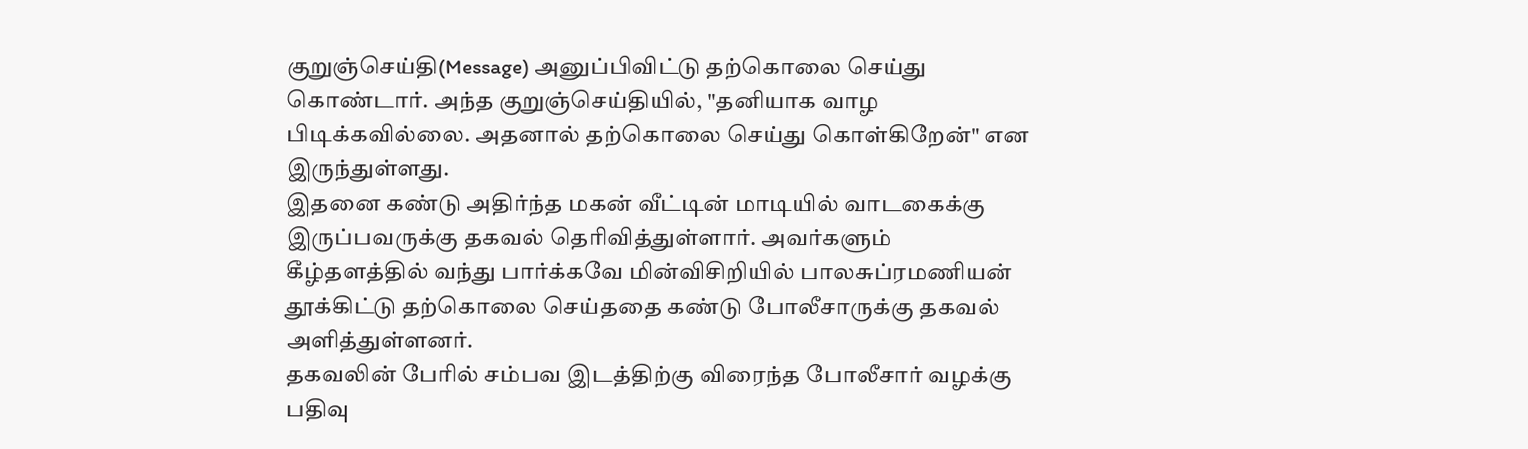குறுஞ்செய்தி(Message) அனுப்பிவிட்டு தற்கொலை செய்து கொண்டார். அந்த குறுஞ்செய்தியில், "தனியாக வாழ பிடிக்கவில்லை. அதனால் தற்கொலை செய்து கொள்கிறேன்" என இருந்துள்ளது.
இதனை கண்டு அதிர்ந்த மகன் வீட்டின் மாடியில் வாடகைக்கு இருப்பவருக்கு தகவல் தெரிவித்துள்ளார். அவர்களும் கீழ்தளத்தில் வந்து பார்க்கவே மின்விசிறியில் பாலசுப்ரமணியன் தூக்கிட்டு தற்கொலை செய்ததை கண்டு போலீசாருக்கு தகவல் அளித்துள்ளனர்.
தகவலின் பேரில் சம்பவ இடத்திற்கு விரைந்த போலீசார் வழக்கு பதிவு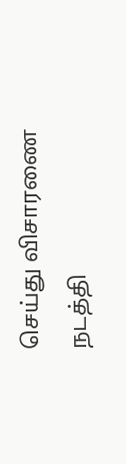செய்து விசாரணை நடத்தி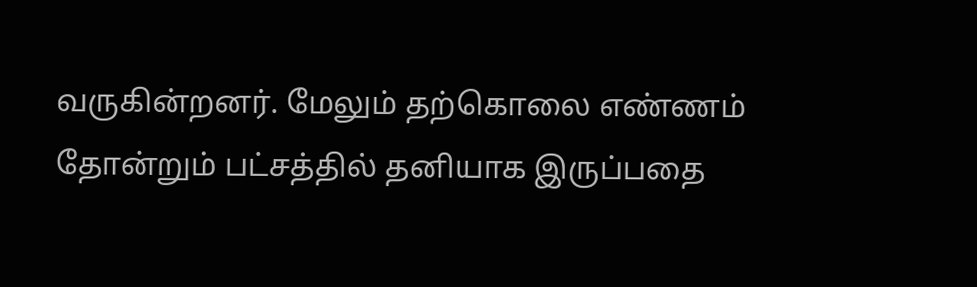வருகின்றனர். மேலும் தற்கொலை எண்ணம் தோன்றும் பட்சத்தில் தனியாக இருப்பதை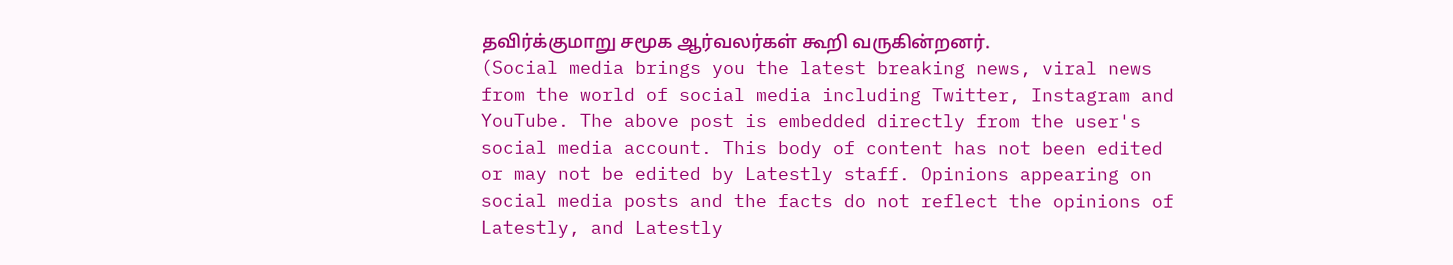தவிர்க்குமாறு சமூக ஆர்வலர்கள் கூறி வருகின்றனர்.
(Social media brings you the latest breaking news, viral news from the world of social media including Twitter, Instagram and YouTube. The above post is embedded directly from the user's social media account. This body of content has not been edited or may not be edited by Latestly staff. Opinions appearing on social media posts and the facts do not reflect the opinions of Latestly, and Latestly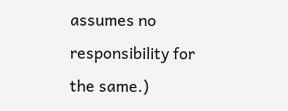assumes no responsibility for the same.)